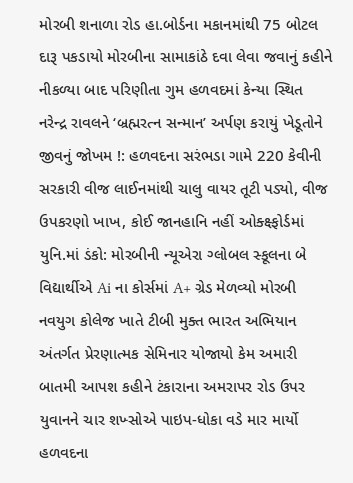મોરબી શનાળા રોડ હા.બોર્ડના મકાનમાંથી 75 બોટલ દારૂ પકડાયો મોરબીના સામાકાંઠે દવા લેવા જવાનું કહીને નીકળ્યા બાદ પરિણીતા ગુમ હળવદમાં કેન્યા સ્થિત નરેન્દ્ર રાવલને ‘બ્રહ્મરત્ન સન્માન’ અર્પણ કરાયું ખેડૂતોને જીવનું જોખમ !: હળવદના સરંભડા ગામે 220 કેવીની સરકારી વીજ લાઈનમાંથી ચાલુ વાયર તૂટી પડ્યો, વીજ ઉપકરણો ખાખ, કોઈ જાનહાનિ નહીં ઓક્ક્ષ્ફોર્ડમાં યુનિ.માં ડંકો: મોરબીની ન્યૂએરા ગ્લોબલ સ્કૂલના બે વિદ્યાર્થીએ Ai ના કોર્સમાં A+ ગ્રેડ મેળવ્યો મોરબી નવયુગ કોલેજ ખાતે ટીબી મુક્ત ભારત અભિયાન અંતર્ગત પ્રેરણાત્મક સેમિનાર યોજાયો કેમ અમારી બાતમી આપશ કહીને ટંકારાના અમરાપર રોડ ઉપર યુવાનને ચાર શખ્સોએ પાઇપ-ધોકા વડે માર માર્યો હળવદના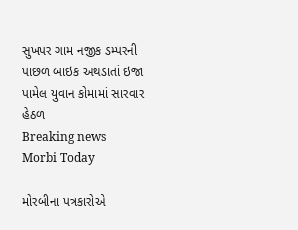સુખપર ગામ નજીક ડમ્પરની પાછળ બાઇક અથડાતાં ઇજા પામેલ યુવાન કોમામાં સારવાર હેઠળ
Breaking news
Morbi Today

મોરબીના પત્રકારોએ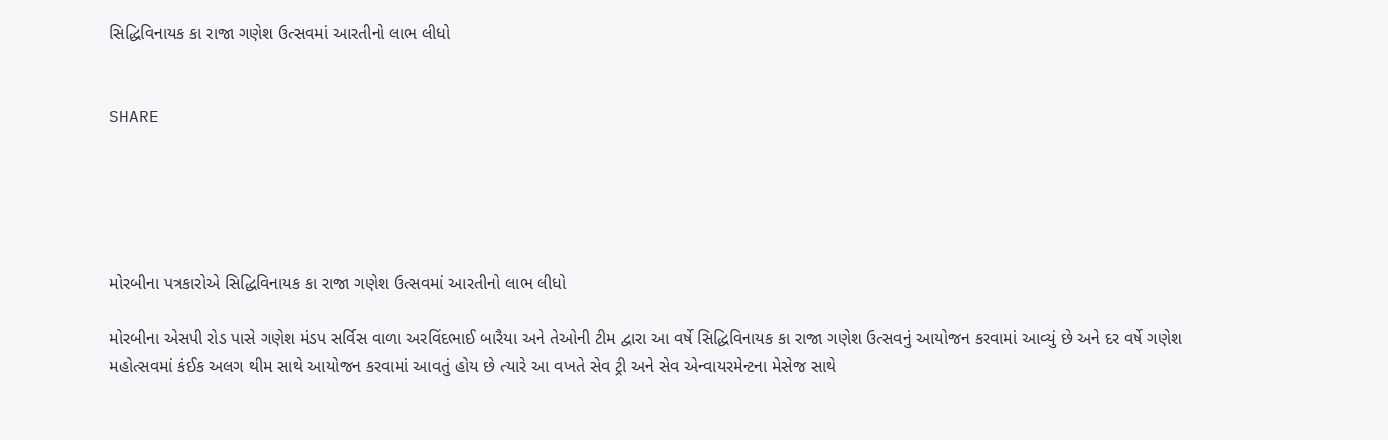સિદ્ધિવિનાયક કા રાજા ગણેશ ઉત્સવમાં આરતીનો લાભ લીધો


SHARE





મોરબીના પત્રકારોએ સિદ્ધિવિનાયક કા રાજા ગણેશ ઉત્સવમાં આરતીનો લાભ લીધો

મોરબીના એસપી રોડ પાસે ગણેશ મંડપ સર્વિસ વાળા અરવિંદભાઈ બારૈયા અને તેઓની ટીમ દ્વારા આ વર્ષે સિદ્ધિવિનાયક કા રાજા ગણેશ ઉત્સવનું આયોજન કરવામાં આવ્યું છે અને દર વર્ષે ગણેશ મહોત્સવમાં કંઈક અલગ થીમ સાથે આયોજન કરવામાં આવતું હોય છે ત્યારે આ વખતે સેવ ટ્રી અને સેવ એન્વાયરમેન્ટના મેસેજ સાથે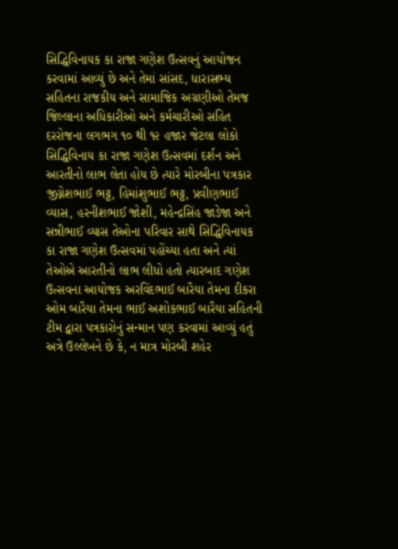સિદ્ધિવિનાયક કા રાજા ગણેશ ઉત્સવનું આયોજન કરવામાં આવ્યું છે અને તેમાં સાંસદ, ધારાસભ્ય સહિતના રાજકીય અને સામાજિક અગ્રણીઓ તેમજ જિલ્લાના અધિકારીઓ અને કર્મચારીઓ સહિત દરરોજના લગભગ ૧૦ થી ૧૨ હજાર જેટલા લોકો સિદ્ધિવિનાય કા રાજા ગણેશ ઉત્સવમાં દર્શન અને આરતીનો લાભ લેતા હોય છે ત્યારે મોરબીના પત્રકાર જીગ્નેશભાઈ ભટ્ટ, હિમાંશુભાઈ ભટ્ટ, પ્રવીણભાઈ વ્યાસ, હરનીશભાઈ જોશી, મહેન્દ્રસિંહ જાડેજા અને સન્નીભાઈ વ્યાસ તેઓના પરિવાર સાથે સિદ્ધિવિનાયક કા રાજા ગણેશ ઉત્સવમાં પહોંચ્યા હતા અને ત્યાં તેઓએ આરતીનો લાભ લીધો હતો ત્યારબાદ ગણેશ ઉત્સવના આયોજક અરવિંદભાઈ બારૈયા તેમના દીકરા ઓમ બારૈયા તેમના ભાઈ અશોકભાઈ બારૈયા સહિતની ટીમ દ્વારા પત્રકારોનું સન્માન પણ કરવામાં આવ્યું હતું અત્રે ઉલ્લેખને છે કે, ન માત્ર મોરબી શહેર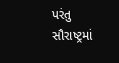પરંતુ સૌરાષ્ટ્રમાં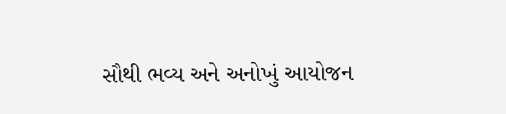સૌથી ભવ્ય અને અનોખું આયોજન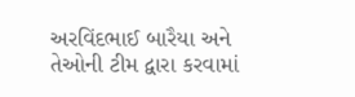અરવિંદભાઈ બારૈયા અને તેઓની ટીમ દ્વારા કરવામાં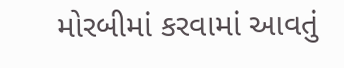મોરબીમાં કરવામાં આવતું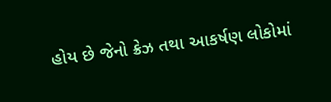હોય છે જેનો ક્રેઝ તથા આકર્ષણ લોકોમાં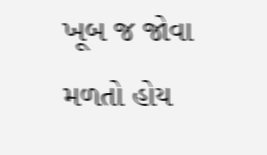ખૂબ જ જોવા મળતો હોય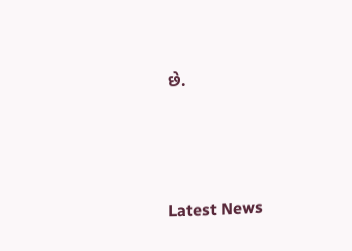છે.




Latest News